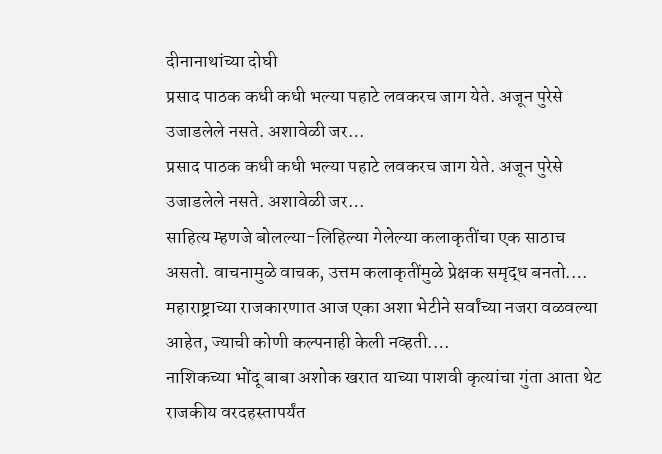दीनानाथांच्या दोघी
प्रसाद पाठक कधी कधी भल्या पहाटे लवकरच जाग येते. अजून पुरेसे उजाडलेले नसते. अशावेळी जर…
प्रसाद पाठक कधी कधी भल्या पहाटे लवकरच जाग येते. अजून पुरेसे उजाडलेले नसते. अशावेळी जर…
साहित्य म्हणजे बोलल्या-लिहिल्या गेलेल्या कलाकृतींचा एक साठाच असतो. वाचनामुळे वाचक, उत्तम कलाकृतींमुळे प्रेक्षक समृद्ध बनतो.…
महाराष्ट्राच्या राजकारणात आज एका अशा भेटीने सर्वांच्या नजरा वळवल्या आहेत, ज्याची कोणी कल्पनाही केली नव्हती.…
नाशिकच्या भोंदू बाबा अशोक खरात याच्या पाशवी कृत्यांचा गुंता आता थेट राजकीय वरदहस्तापर्यंत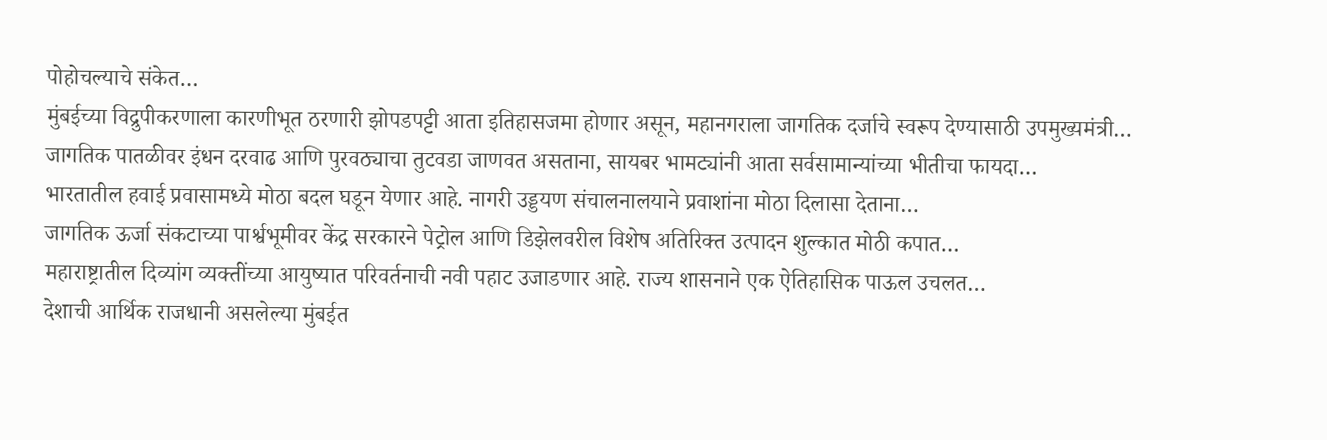पोहोचल्याचे संकेत…
मुंबईच्या विद्रुपीकरणाला कारणीभूत ठरणारी झोपडपट्टी आता इतिहासजमा होणार असून, महानगराला जागतिक दर्जाचे स्वरूप देण्यासाठी उपमुख्यमंत्री…
जागतिक पातळीवर इंधन दरवाढ आणि पुरवठ्याचा तुटवडा जाणवत असताना, सायबर भामट्यांनी आता सर्वसामान्यांच्या भीतीचा फायदा…
भारतातील हवाई प्रवासामध्ये मोठा बदल घडून येणार आहे. नागरी उड्डयण संचालनालयाने प्रवाशांना मोठा दिलासा देताना…
जागतिक ऊर्जा संकटाच्या पार्श्वभूमीवर केंद्र सरकारने पेट्रोल आणि डिझेलवरील विशेष अतिरिक्त उत्पादन शुल्कात मोठी कपात…
महाराष्ट्रातील दिव्यांग व्यक्तींच्या आयुष्यात परिवर्तनाची नवी पहाट उजाडणार आहे. राज्य शासनाने एक ऐतिहासिक पाऊल उचलत…
देशाची आर्थिक राजधानी असलेल्या मुंबईत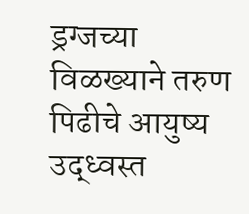ड्रग्जच्या विळख्याने तरुण पिढीचे आयुष्य उद्ध्वस्त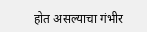होत असल्याचा गंभीर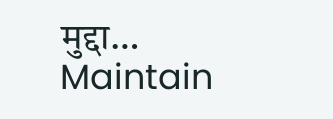मुद्दा…
Maintain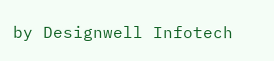by Designwell Infotech